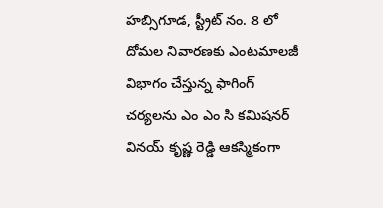హబ్సిగూడ, స్ట్రీట్ నం. 8 లో దోమల నివారణకు ఎంటమాలజీ విభాగం చేస్తున్న ఫాగింగ్ చర్యలను ఎం ఎం సి కమిషనర్ వినయ్ కృష్ణ రెడ్డి ఆకస్మికంగా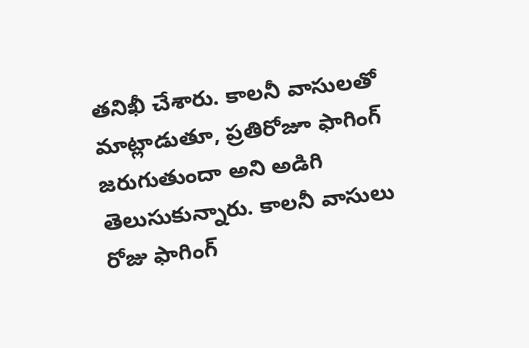తనిఖీ చేశారు. కాలనీ వాసులతో మాట్లాడుతూ, ప్రతిరోజూ ఫాగింగ్ జరుగుతుందా అని అడిగి తెలుసుకున్నారు. కాలనీ వాసులు రోజు ఫాగింగ్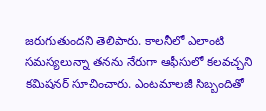జరుగుతుందని తెలిపారు. కాలనీలో ఎలాంటి సమస్యలున్నా తనను నేరుగా ఆఫీసులో కలవచ్చని కమిషనర్ సూచించారు. ఎంటమాలజీ సిబ్బందితో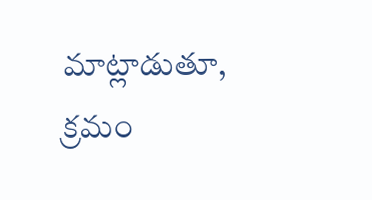మాట్లాడుతూ, క్రమం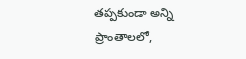తప్పకుండా అన్ని ప్రాంతాలలో,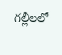గల్లీలలో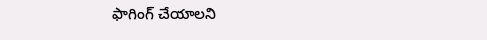ఫాగింగ్ చేయాలని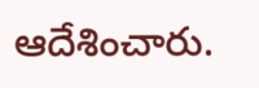ఆదేశించారు.